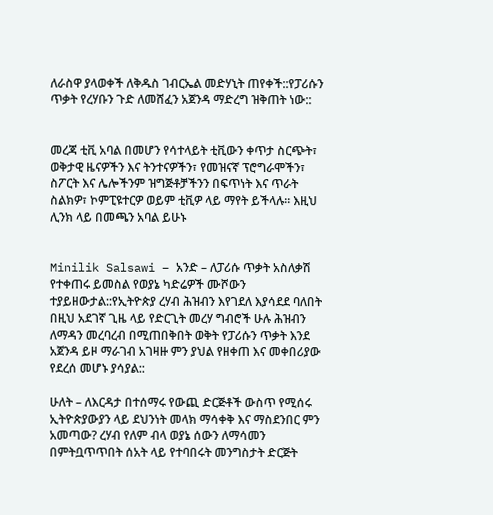ለራስዋ ያላወቀች ለቅዱስ ገብርኤል መድሃኒት ጠየቀች::የፓሪሱን ጥቃት የረሃቡን ጉድ ለመሸፈን አጀንዳ ማድረግ ዝቅጠት ነው::


መረጃ ቲቪ አባል በመሆን የሳተላይት ቲቪውን ቀጥታ ስርጭት፣ ወቅታዊ ዜናዎችን እና ትንተናዎችን፣ የመዝናኛ ፕሮግራሞችን፣ ስፖርት እና ሌሎችንም ዝግጅቶቻችንን በፍጥነት እና ጥራት ስልክዎ፣ ኮምፒዩተርዎ ወይም ቲቪዎ ላይ ማየት ይችላሉ። እዚህ ሊንክ ላይ በመጫን አባል ይሁኑ


Minilik Salsawi – አንድ – ለፓሪሱ ጥቃት አስለቃሽ የተቀጠሩ ይመስል የወያኔ ካድሬዎች ሙሾውን ተያይዘውታል::የኢትዮጵያ ረሃብ ሕዝብን እየገደለ እያሳደደ ባለበት በዚህ አደገኛ ጊዜ ላይ የድርጊት መረሃ ግብሮች ሁሉ ሕዝብን ለማዳን መረባረብ በሚጠበቅበት ወቅት የፓሪሱን ጥቃት እንደ አጀንዳ ይዞ ማራገብ አገዛዙ ምን ያህል የዘቀጠ እና መቀበሪያው የደረሰ መሆኑ ያሳያል::

ሁለት – ለእርዳታ በተሰማሩ የውጪ ድርጅቶች ውስጥ የሚሰሩ ኢትዮጵያውያን ላይ ደህንነት መላክ ማሳቀቅ እና ማስደንበር ምን አመጣው? ረሃብ የለም ብላ ወያኔ ሰውን ለማሳመን በምትቧጥጥበት ሰአት ላይ የተባበሩት መንግስታት ድርጅት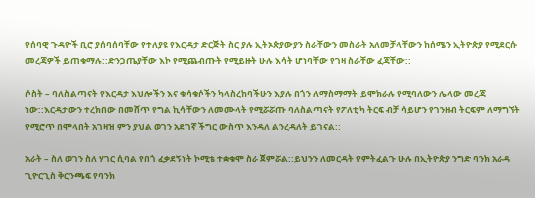የሰባዊ ጉዳዮች ቢሮ ያሰባሰባቸው የተለያዩ የእርዳታ ድርጅት ስር ያሉ ኢትኦጵያውያን ስራቸውን መስራት አለመቻላቸውን ከሰሜን ኢትዮጵያ የሚደርሱ መረጃዎች ይጠቁማሉ::ድንጋጤያቸው እኮ የሚጨብጡት የሚይዙት ሁሉ እሳት ሆነባቸው የገዛ ስራቸው ፈጃቸው::

ሶስት – ባለስልጣናት የእርዳታ እህሎችን እና ቁሳቁሶችን ካላስረከባችሁን እያሉ በጎን ለማስማማት ይሞክራሉ የሚባለውን ሌላው መረጃ ነው::እርዳታውን ተረክበው በመሸጥ የግል ኪሳቸውን ለመሙላት የሚሯሯጡ ባለስልጣናት የፖለቲካ ትርፍ ብቻ ሳይሆን የገንዘብ ትርፍም ለማግኘት የሚሮጥ በሞላበት አገዛዝ ምን ያህል ወገን አደገኛ ችግር ውስጥ እንዳለ ልንረዳለት ይገናል::

አራት – ስለ ወገን ስለ ሃገር ሲባል የበጎ ፈቃደኝነት ኮሚቴ ተቋቁሞ ስራ ጀምሯል::ይህንን ለመርዳት የምትፈልጉ ሁሉ በኢትዮጵያ ንግድ ባንክ አራዳ ጊዮርጊስ ቅርንጫፍ የባንክ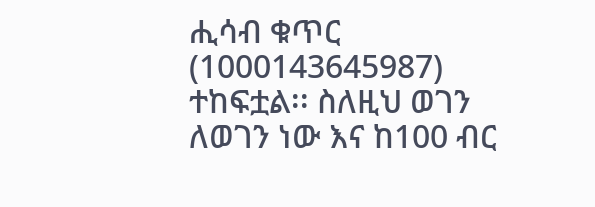ሒሳብ ቁጥር (1000143645987) ተከፍቷል፡፡ ስለዚህ ወገን ለወገን ነው እና ከ100 ብር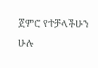ጀምሮ የተቻላችሁን ሁሉ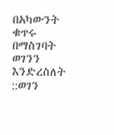በአካውንት ቁጥሩ በማስገባት ወገንን እንድረስለት ::ወገን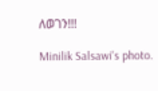ለወገን!!!

Minilik Salsawi's photo.